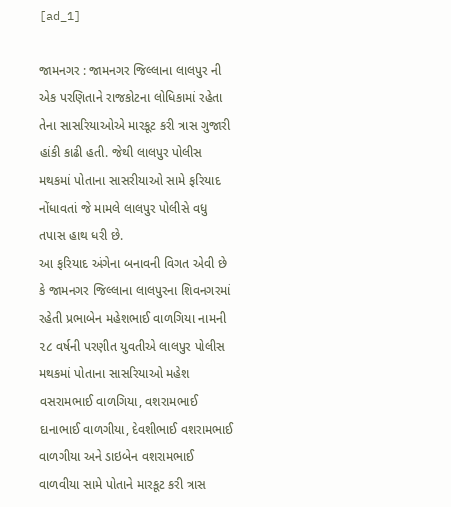[ad_1]

જામનગર : જામનગર જિલ્લાના લાલપુર ની એક પરણિતાને રાજકોટના લોધિકામાં રહેતા તેના સાસરિયાઓએ મારકૂટ કરી ત્રાસ ગુજારી હાંકી કાઢી હતી. જેથી લાલપુર પોલીસ મથકમાં પોતાના સાસરીયાઓ સામે ફરિયાદ નોંધાવતાં જે મામલે લાલપુર પોલીસે વધુ તપાસ હાથ ધરી છે.
આ ફરિયાદ અંગેના બનાવની વિગત એવી છે કે જામનગર જિલ્લાના લાલપુરના શિવનગરમાં રહેતી પ્રભાબેન મહેશભાઈ વાળગિયા નામની ૨૮ વર્ષની પરણીત યુવતીએ લાલપુર પોલીસ મથકમાં પોતાના સાસરિયાઓ મહેશ વસરામભાઈ વાળગિયા, વશરામભાઈ દાનાભાઈ વાળગીયા, દેવશીભાઈ વશરામભાઈ વાળગીયા અને ડાઇબેન વશરામભાઈ વાળવીયા સામે પોતાને મારકૂટ કરી ત્રાસ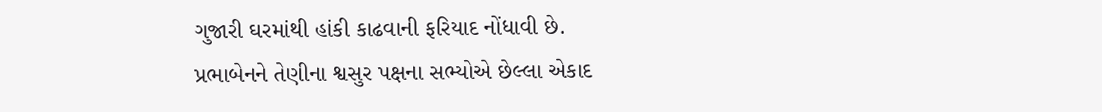ગુજારી ઘરમાંથી હાંકી કાઢવાની ફરિયાદ નોંધાવી છે.
પ્રભાબેનને તેણીના શ્વસુર પક્ષના સભ્યોએ છેલ્લા એકાદ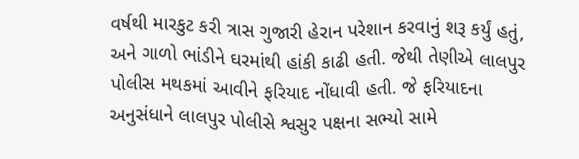વર્ષથી મારકુટ કરી ત્રાસ ગુજારી હેરાન પરેશાન કરવાનું શરૂ કર્યું હતું, અને ગાળો ભાંડીને ઘરમાંથી હાંકી કાઢી હતી. જેથી તેણીએ લાલપુર પોલીસ મથકમાં આવીને ફરિયાદ નોંધાવી હતી. જે ફરિયાદના અનુસંધાને લાલપુર પોલીસે શ્વસુર પક્ષના સભ્યો સામે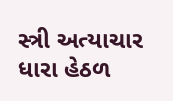સ્ત્રી અત્યાચાર ધારા હેઠળ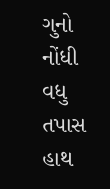ગુનો નોંધી વધુ તપાસ હાથ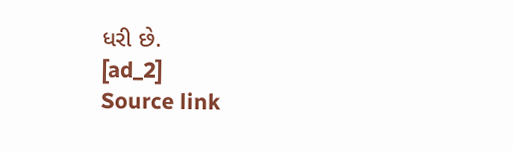ધરી છે.
[ad_2]
Source link